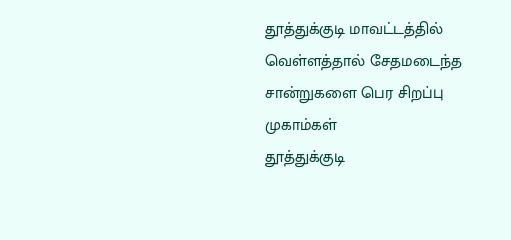தூத்துக்குடி மாவட்டத்தில் வெள்ளத்தால் சேதமடைந்த சான்றுகளை பெர சிறப்பு முகாம்கள்
தூத்துக்குடி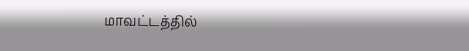மாவட்டத்தில்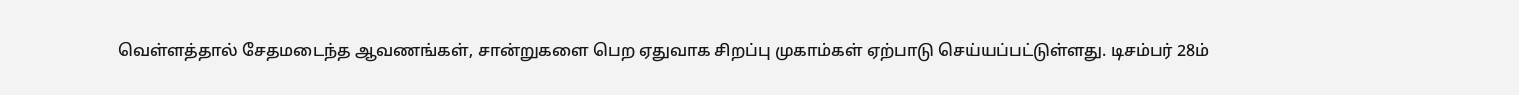வெள்ளத்தால் சேதமடைந்த ஆவணங்கள், சான்றுகளை பெற ஏதுவாக சிறப்பு முகாம்கள் ஏற்பாடு செய்யப்பட்டுள்ளது. டிசம்பர் 28ம்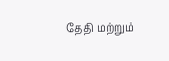தேதி மற்றும்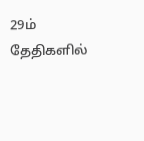29ம் தேதிகளில்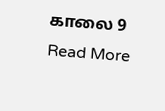காலை 9
Read More